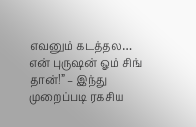எவனும் கடத்தல… என் புருஷன் ஓம் சிங் தான்!” – இந்து முறைப்படி ரகசிய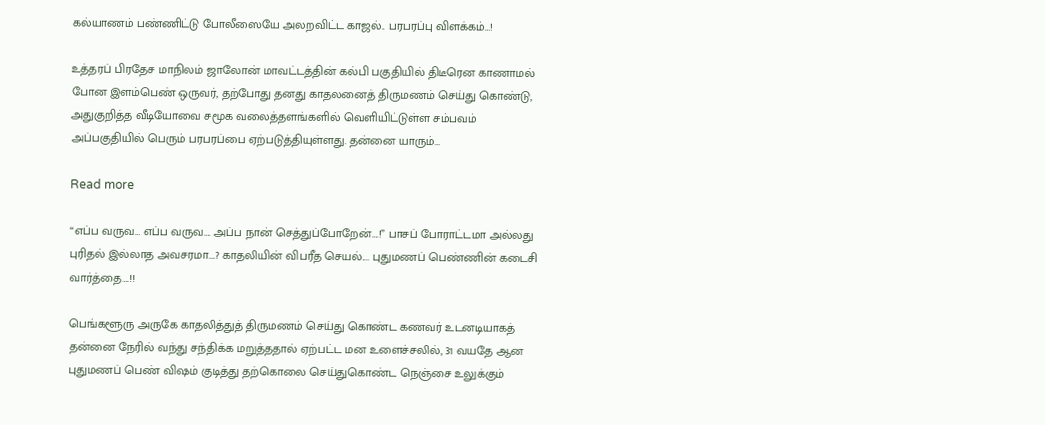கல்யாணம் பண்ணிட்டு போலீஸையே அலறவிட்ட காஜல்.. பரபரப்பு விளக்கம்…!

உத்தரப் பிரதேச மாநிலம் ஜாலோன் மாவட்டத்தின் கல்பி பகுதியில் திடீரென காணாமல் போன இளம்பெண் ஒருவர், தற்போது தனது காதலனைத் திருமணம் செய்து கொண்டு, அதுகுறித்த வீடியோவை சமூக வலைத்தளங்களில் வெளியிட்டுள்ள சம்பவம் அப்பகுதியில் பெரும் பரபரப்பை ஏற்படுத்தியுள்ளது. தன்னை யாரும்…

Read more

“எப்ப வருவ… எப்ப வருவ…. அப்ப நான் செத்துப்போறேன்….!” பாசப் போராட்டமா அல்லது புரிதல் இல்லாத அவசரமா….? காதலியின் விபரீத செயல்.... புதுமணப் பெண்ணின் கடைசி வார்த்தை….!!

பெங்களூரு அருகே காதலித்துத் திருமணம் செய்து கொண்ட கணவர் உடனடியாகத் தன்னை நேரில் வந்து சந்திக்க மறுத்ததால் ஏற்பட்ட மன உளைச்சலில், 31 வயதே ஆன புதுமணப் பெண் விஷம் குடித்து தற்கொலை செய்துகொண்ட நெஞ்சை உலுக்கும்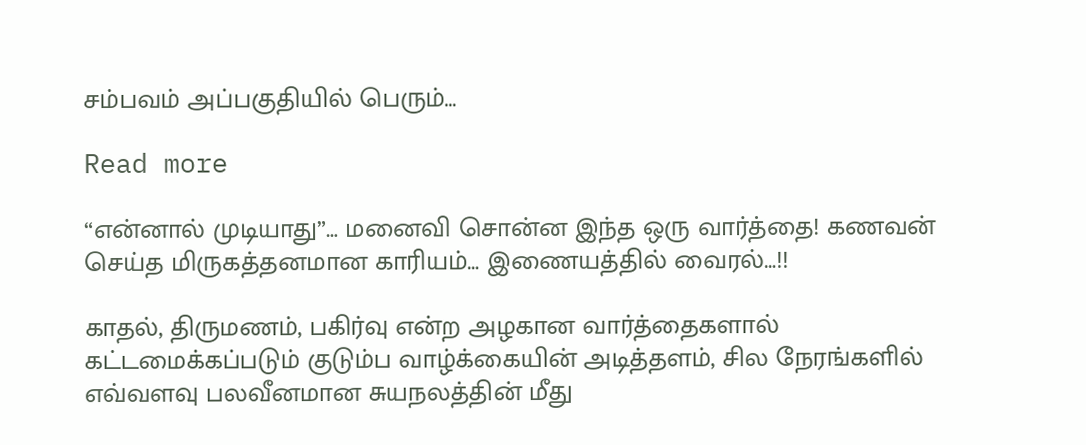சம்பவம் அப்பகுதியில் பெரும்…

Read more

“என்னால் முடியாது”… மனைவி சொன்ன இந்த ஒரு வார்த்தை! கணவன் செய்த மிருகத்தனமான காரியம்… இணையத்தில் வைரல்…!!

காதல், திருமணம், பகிர்வு என்ற அழகான வார்த்தைகளால் கட்டமைக்கப்படும் குடும்ப வாழ்க்கையின் அடித்தளம், சில நேரங்களில் எவ்வளவு பலவீனமான சுயநலத்தின் மீது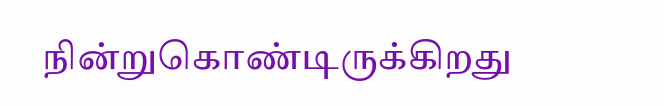நின்றுகொண்டிருக்கிறது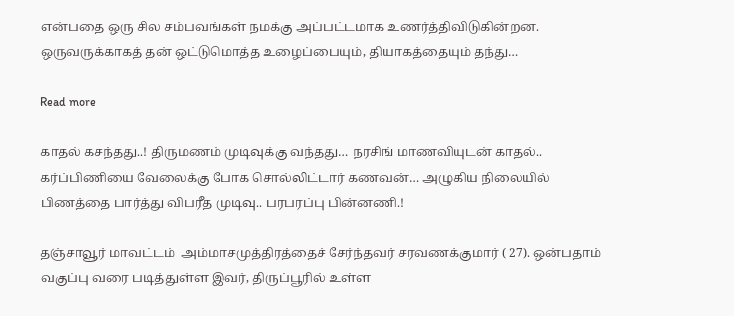என்பதை ஒரு சில சம்பவங்கள் நமக்கு அப்பட்டமாக உணர்த்திவிடுகின்றன. ஒருவருக்காகத் தன் ஒட்டுமொத்த உழைப்பையும், தியாகத்தையும் தந்து…

Read more

காதல் கசந்தது..! திருமணம் முடிவுக்கு வந்தது… நரசிங் மாணவியுடன் காதல்.. கர்ப்பிணியை வேலைக்கு போக சொல்லிட்டார் கணவன்… அழுகிய நிலையில் பிணத்தை பார்த்து விபரீத முடிவு.. பரபரப்பு பின்னணி.!

தஞ்சாவூர் மாவட்டம்  அம்மாசமுத்திரத்தைச் சேர்ந்தவர் சரவணக்குமார் ( 27). ஒன்பதாம் வகுப்பு வரை படித்துள்ள இவர், திருப்பூரில் உள்ள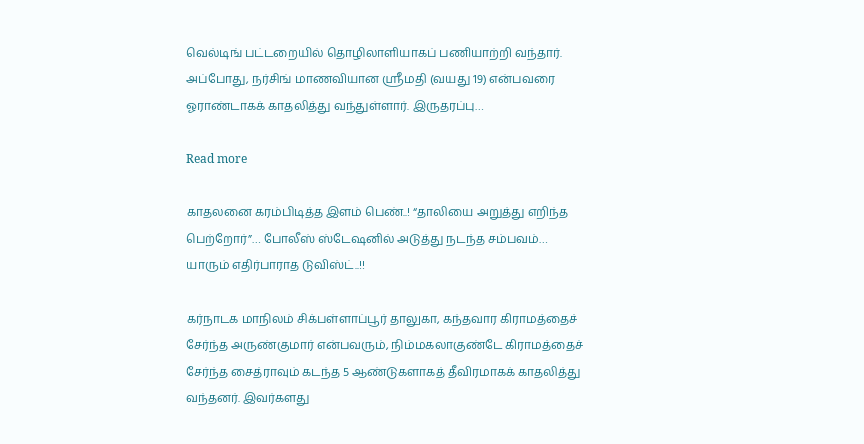வெல்டிங் பட்டறையில் தொழிலாளியாகப் பணியாற்றி வந்தார். அப்போது, நர்சிங் மாணவியான ஸ்ரீமதி (வயது 19) என்பவரை ஓராண்டாகக் காதலித்து வந்துள்ளார். இருதரப்பு…

Read more

காதலனை கரம்பிடித்த இளம் பெண்..! “தாலியை அறுத்து எறிந்த பெற்றோர்”… போலீஸ் ஸ்டேஷனில் அடுத்து நடந்த சம்பவம்… யாரும் எதிர்பாராத டுவிஸ்ட்..!!

கர்நாடக மாநிலம் சிக்பள்ளாப்பூர் தாலுகா, கந்தவார கிராமத்தைச் சேர்ந்த அருண்குமார் என்பவரும், நிம்மகலாகுண்டே கிராமத்தைச் சேர்ந்த சைத்ராவும் கடந்த 5 ஆண்டுகளாகத் தீவிரமாகக் காதலித்து வந்தனர். இவர்களது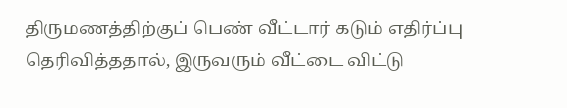திருமணத்திற்குப் பெண் வீட்டார் கடும் எதிர்ப்பு தெரிவித்ததால், இருவரும் வீட்டை விட்டு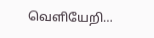வெளியேறி…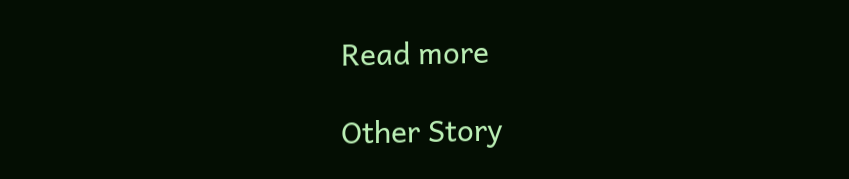Read more

Other Story